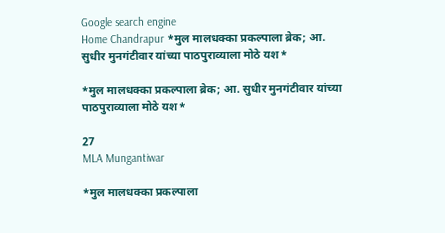Google search engine
Home Chandrapur *मुल मालधक्का प्रकल्पाला ब्रेक; आ. सुधीर मुनगंटीवार यांच्या पाठपुराव्याला मोठे यश*

*मुल मालधक्का प्रकल्पाला ब्रेक; आ. सुधीर मुनगंटीवार यांच्या पाठपुराव्याला मोठे यश*

27
MLA Mungantiwar

*मुल मालधक्का प्रकल्पाला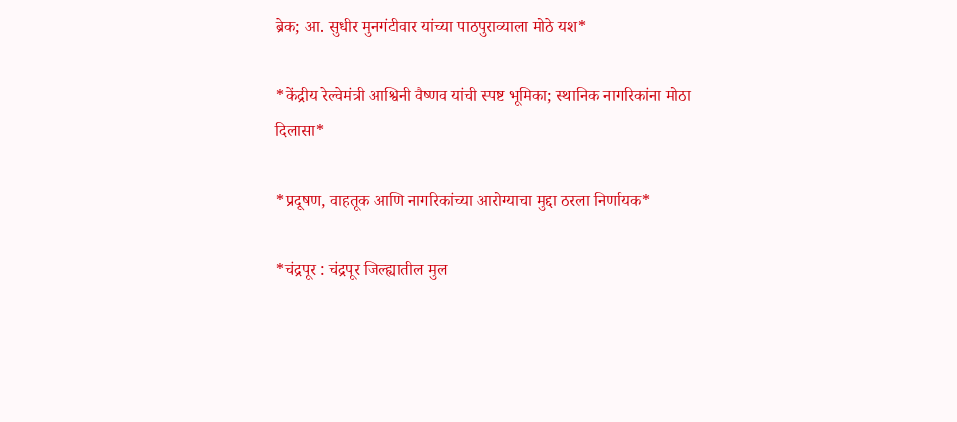ब्रेक; आ. सुधीर मुनगंटीवार यांच्या पाठपुराव्याला मोठे यश*

*केंद्रीय रेल्वेमंत्री आश्विनी वैष्णव यांची स्पष्ट भूमिका; स्थानिक नागरिकांना मोठा दिलासा*

*प्रदूषण, वाहतूक आणि नागरिकांच्या आरोग्याचा मुद्दा ठरला निर्णायक*

*चंद्रपूर : चंद्रपूर जिल्ह्यातील मुल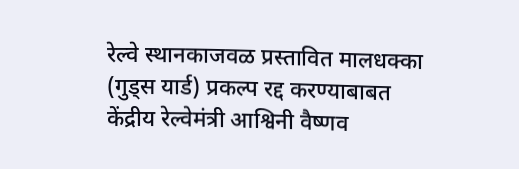रेल्वे स्थानकाजवळ प्रस्तावित मालधक्का (गुड्स यार्ड) प्रकल्प रद्द करण्याबाबत केंद्रीय रेल्वेमंत्री आश्विनी वैष्णव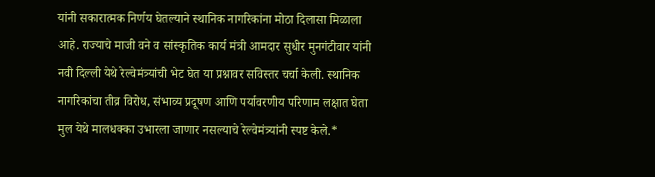यांनी सकारात्मक निर्णय घेतल्याने स्थानिक नागरिकांना मोठा दिलासा मिळाला आहे. राज्याचे माजी वने व सांस्कृतिक कार्य मंत्री आमदार सुधीर मुनगंटीवार यांनी नवी दिल्ली येथे रेल्वेमंत्र्यांची भेट घेत या प्रश्नावर सविस्तर चर्चा केली. स्थानिक नागरिकांचा तीव्र विरोध, संभाव्य प्रदूषण आणि पर्यावरणीय परिणाम लक्षात घेता मुल येथे मालधक्का उभारला जाणार नसल्याचे रेल्वेमंत्र्यांनी स्पष्ट केले.*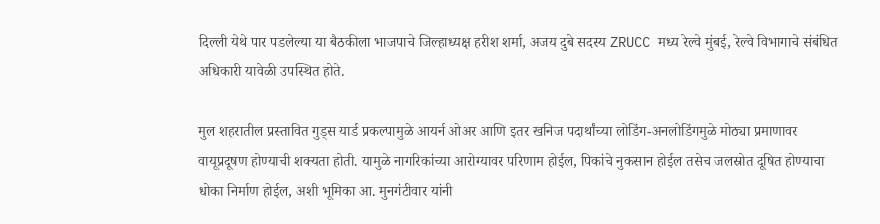दिल्ली येथे पार पडलेल्या या बैठकीला भाजपाचे जिल्हाध्यक्ष हरीश शर्मा, अजय दुबे सदस्य ZRUCC मध्य रेल्वे मुंबई, रेल्वे विभागाचे संबंधित अधिकारी यावेळी उपस्थित होते.

मुल शहरातील प्रस्तावित गुड्स यार्ड प्रकल्पामुळे आयर्न ओअर आणि इतर खनिज पदार्थांच्या लोडिंग-अनलोडिंगमुळे मोठ्या प्रमाणावर वायूप्रदूषण होण्याची शक्यता होती. यामुळे नागरिकांच्या आरोग्यावर परिणाम होईल, पिकांचे नुकसान होईल तसेच जलस्रोत दूषित होण्याचा धोका निर्माण होईल, अशी भूमिका आ. मुनगंटीवार यांनी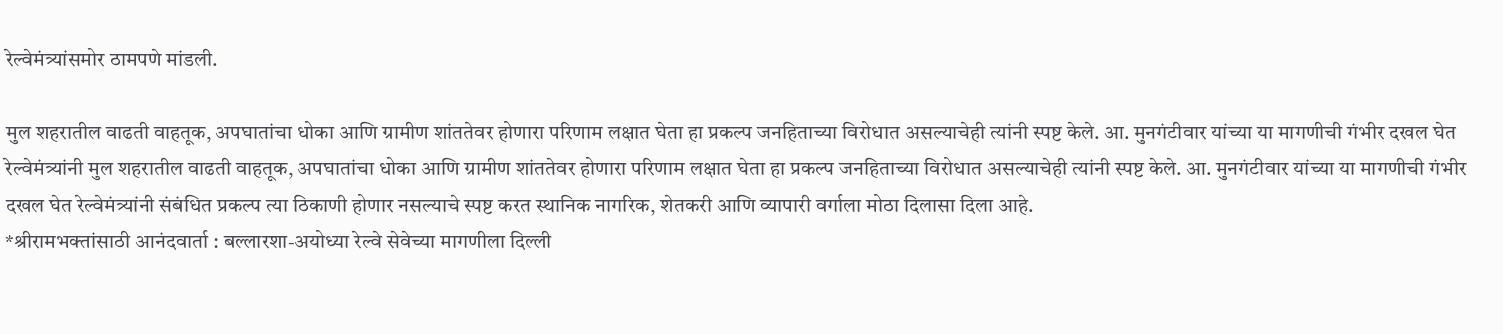रेल्वेमंत्र्यांसमोर ठामपणे मांडली.

मुल शहरातील वाढती वाहतूक, अपघातांचा धोका आणि ग्रामीण शांततेवर होणारा परिणाम लक्षात घेता हा प्रकल्प जनहिताच्या विरोधात असल्याचेही त्यांनी स्पष्ट केले. आ. मुनगंटीवार यांच्या या मागणीची गंभीर दखल घेत रेल्वेमंत्र्यांनी मुल शहरातील वाढती वाहतूक, अपघातांचा धोका आणि ग्रामीण शांततेवर होणारा परिणाम लक्षात घेता हा प्रकल्प जनहिताच्या विरोधात असल्याचेही त्यांनी स्पष्ट केले. आ. मुनगंटीवार यांच्या या मागणीची गंभीर दखल घेत रेल्वेमंत्र्यांनी संबंधित प्रकल्प त्या ठिकाणी होणार नसल्याचे स्पष्ट करत स्थानिक नागरिक, शेतकरी आणि व्यापारी वर्गाला मोठा दिलासा दिला आहे.
*श्रीरामभक्तांसाठी आनंदवार्ता : बल्लारशा-अयोध्या रेल्वे सेवेच्या मागणीला दिल्ली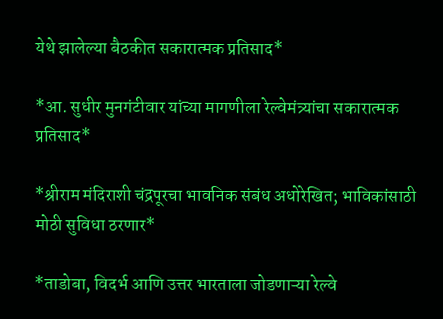येथे झालेल्या बैठकीत सकारात्मक प्रतिसाद*

*आ. सुधीर मुनगंटीवार यांच्या मागणीला रेल्वेमंत्र्यांचा सकारात्मक प्रतिसाद*

*श्रीराम मंदिराशी चंद्रपूरचा भावनिक संबंध अधोरेखित; भाविकांसाठी मोठी सुविधा ठरणार*

*ताडोबा, विदर्भ आणि उत्तर भारताला जोडणाऱ्या रेल्वे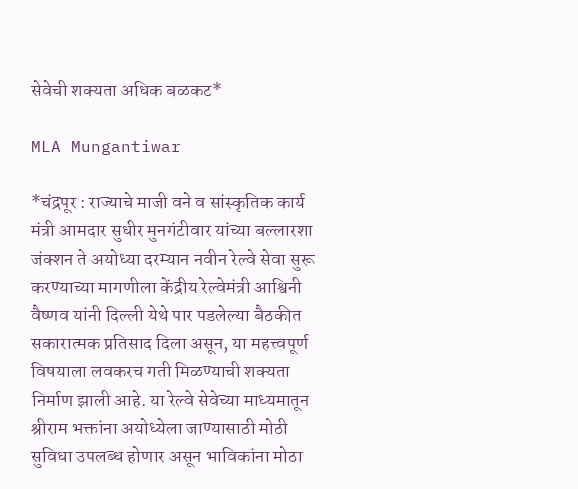सेवेची शक्यता अधिक बळकट*

MLA Mungantiwar

*चंद्रपूर : राज्याचे माजी वने व सांस्कृतिक कार्य मंत्री आमदार सुधीर मुनगंटीवार यांच्या बल्लारशा जंक्शन ते अयोध्या दरम्यान नवीन रेल्वे सेवा सुरू करण्याच्या मागणीला केंद्रीय रेल्वेमंत्री आश्विनी वैष्णव यांनी दिल्ली येथे पार पडलेल्या बैठकीत सकारात्मक प्रतिसाद दिला असून, या महत्त्वपूर्ण विषयाला लवकरच गती मिळण्याची शक्यता निर्माण झाली आहे. या रेल्वे सेवेच्या माध्यमातून श्रीराम भक्तांना अयोध्येला जाण्यासाठी मोठी सुविधा उपलब्ध होणार असून भाविकांना मोठा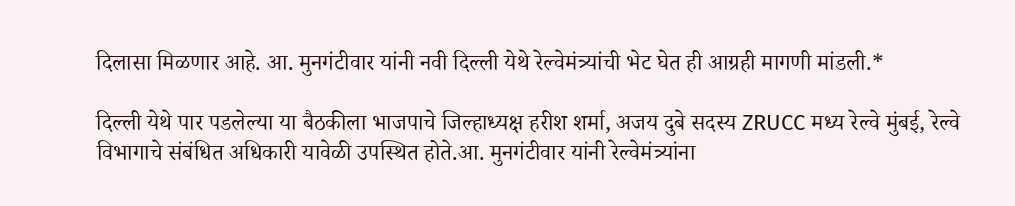दिलासा मिळणार आहे. आ. मुनगंटीवार यांनी नवी दिल्ली येथे रेल्वेमंत्र्यांची भेट घेत ही आग्रही मागणी मांडली.*

दिल्ली येथे पार पडलेल्या या बैठकीला भाजपाचे जिल्हाध्यक्ष हरीश शर्मा, अजय दुबे सदस्य ZRUCC मध्य रेल्वे मुंबई, रेल्वे विभागाचे संबंधित अधिकारी यावेळी उपस्थित होते.आ. मुनगंटीवार यांनी रेल्वेमंत्र्यांना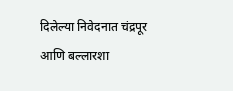दिलेल्या निवेदनात चंद्रपूर आणि बल्लारशा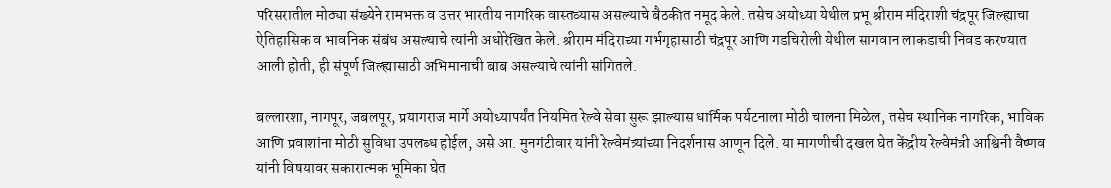परिसरातील मोठ्या संख्येने रामभक्त व उत्तर भारतीय नागरिक वास्तव्यास असल्याचे बैठकीत नमूद केले. तसेच अयोध्या येथील प्रभू श्रीराम मंदिराशी चंद्रपूर जिल्ह्याचा ऐतिहासिक व भावनिक संबंध असल्याचे त्यांनी अधोरेखित केले. श्रीराम मंदिराच्या गर्भगृहासाठी चंद्रपूर आणि गडचिरोली येथील सागवान लाकडाची निवड करण्यात आली होती, ही संपूर्ण जिल्ह्यासाठी अभिमानाची बाब असल्याचे त्यांनी सांगितले.

बल्लारशा, नागपूर, जबलपूर, प्रयागराज मार्गे अयोध्यापर्यंत नियमित रेल्वे सेवा सुरू झाल्यास धार्मिक पर्यटनाला मोठी चालना मिळेल, तसेच स्थानिक नागरिक, भाविक आणि प्रवाशांना मोठी सुविधा उपलब्ध होईल, असे आ. मुनगंटीवार यांनी रेल्वेमंत्र्यांच्या निदर्शनास आणून दिले. या मागणीची दखल घेत केंद्रीय रेल्वेमंत्री आश्विनी वैष्णव यांनी विषयावर सकारात्मक भूमिका घेत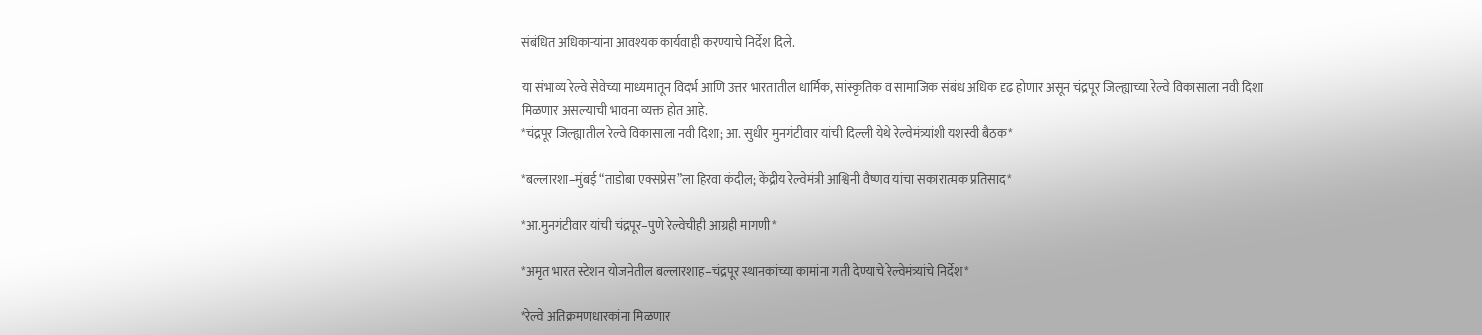संबंधित अधिकाऱ्यांना आवश्यक कार्यवाही करण्याचे निर्देश दिले.

या संभाव्य रेल्वे सेवेच्या माध्यमातून विदर्भ आणि उत्तर भारतातील धार्मिक, सांस्कृतिक व सामाजिक संबंध अधिक दृढ होणार असून चंद्रपूर जिल्ह्याच्या रेल्वे विकासाला नवी दिशा मिळणार असल्याची भावना व्यक्त होत आहे.
*चंद्रपूर जिल्ह्यातील रेल्वे विकासाला नवी दिशा; आ. सुधीर मुनगंटीवार यांची दिल्ली येथे रेल्वेमंत्र्यांशी यशस्वी बैठक*

*बल्लारशा–मुंबई “ताडोबा एक्सप्रेस”ला हिरवा कंदील; केंद्रीय रेल्वेमंत्री आश्विनी वैष्णव यांचा सकारात्मक प्रतिसाद*

*आ.मुनगंटीवार यांची चंद्रपूर–पुणे रेल्वेचीही आग्रही मागणी*

*अमृत भारत स्टेशन योजनेतील बल्लारशाह–चंद्रपूर स्थानकांच्या कामांना गती देण्याचे रेल्वेमंत्र्यांचे निर्देश*

*रेल्वे अतिक्रमणधारकांना मिळणार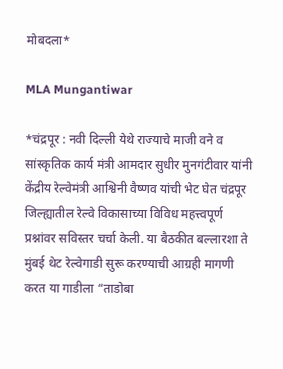मोबदला*

MLA Mungantiwar

*चंद्रपूर : नवी दिल्ली येथे राज्याचे माजी वने व सांस्कृतिक कार्य मंत्री आमदार सुधीर मुनगंटीवार यांनी केंद्रीय रेल्वेमंत्री आश्विनी वैष्णव यांची भेट घेत चंद्रपूर जिल्ह्यातील रेल्वे विकासाच्या विविध महत्त्वपूर्ण प्रश्नांवर सविस्तर चर्चा केली. या बैठकीत बल्लारशा ते मुंबई थेट रेल्वेगाडी सुरू करण्याची आग्रही मागणी करत या गाडीला “ताडोबा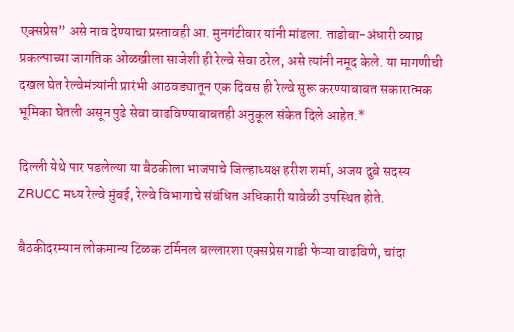एक्सप्रेस” असे नाव देण्याचा प्रस्तावही आ. मुनगंटीवार यांनी मांडला. ताडोबा-अंधारी व्याघ्र प्रकल्पाच्या जागतिक ओळखीला साजेशी ही रेल्वे सेवा ठरेल, असे त्यांनी नमूद केले. या मागणीची दखल घेत रेल्वेमंत्र्यांनी प्रारंभी आठवड्यातून एक दिवस ही रेल्वे सुरू करण्याबाबत सकारात्मक भूमिका घेतली असून पुढे सेवा वाढविण्याबाबतही अनुकूल संकेत दिले आहेत.*

दिल्ली येथे पार पडलेल्या या बैठकीला भाजपाचे जिल्हाध्यक्ष हरीश शर्मा, अजय दुबे सदस्य ZRUCC मध्य रेल्वे मुंबई, रेल्वे विभागाचे संबंधित अधिकारी यावेळी उपस्थित होते.

बैठकीदरम्यान लोकमान्य टिळक टर्मिनल बल्लारशा एक्सप्रेस गाडी फेऱ्या वाढविणे, चांदा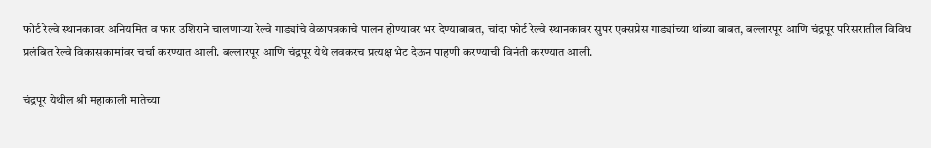फोर्ट रेल्वे स्थानकावर अनियमित व फार उशिराने चालणाऱ्या रेल्वे गाड्यांचे वेळापत्रकाचे पालन होण्यावर भर देण्याबाबत, चांदा फोर्ट रेल्वे स्थानकावर सुपर एक्सप्रेस गाड्यांच्या थांब्या बाबत, बल्लारपूर आणि चंद्रपूर परिसरातील विविध प्रलंबित रेल्वे विकासकामांवर चर्चा करण्यात आली. बल्लारपूर आणि चंद्रपूर येथे लवकरच प्रत्यक्ष भेट देऊन पाहणी करण्याची विनंती करण्यात आली.

चंद्रपूर येथील श्री महाकाली मातेच्या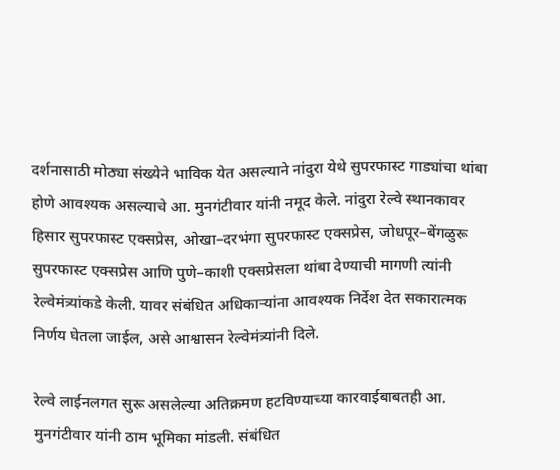दर्शनासाठी मोठ्या संख्येने भाविक येत असल्याने नांदुरा येथे सुपरफास्ट गाड्यांचा थांबा होणे आवश्यक असल्याचे आ. मुनगंटीवार यांनी नमूद केले. नांदुरा रेल्वे स्थानकावर हिसार सुपरफास्ट एक्सप्रेस, ओखा–दरभंगा सुपरफास्ट एक्सप्रेस, जोधपूर–बेंगळुरू सुपरफास्ट एक्सप्रेस आणि पुणे–काशी एक्सप्रेसला थांबा देण्याची मागणी त्यांनी रेल्वेमंत्र्यांकडे केली. यावर संबंधित अधिकाऱ्यांना आवश्यक निर्देश देत सकारात्मक निर्णय घेतला जाईल, असे आश्वासन रेल्वेमंत्र्यांनी दिले.

रेल्वे लाईनलगत सुरू असलेल्या अतिक्रमण हटविण्याच्या कारवाईबाबतही आ. मुनगंटीवार यांनी ठाम भूमिका मांडली. संबंधित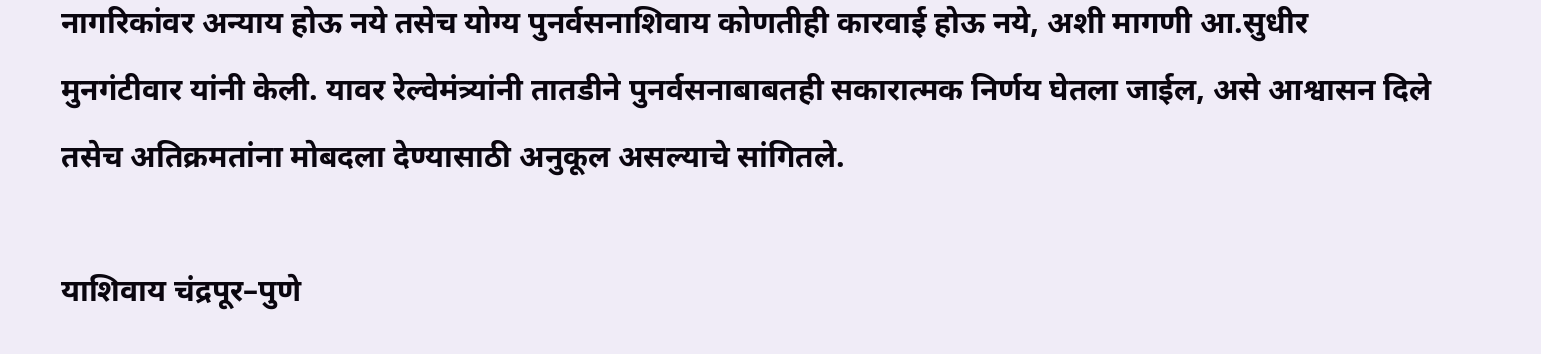नागरिकांवर अन्याय होऊ नये तसेच योग्य पुनर्वसनाशिवाय कोणतीही कारवाई होऊ नये, अशी मागणी आ.सुधीर मुनगंटीवार यांनी केली. यावर रेल्वेमंत्र्यांनी तातडीने पुनर्वसनाबाबतही सकारात्मक निर्णय घेतला जाईल, असे आश्वासन दिले तसेच अतिक्रमतांना मोबदला देण्यासाठी अनुकूल असल्याचे सांगितले.

याशिवाय चंद्रपूर–पुणे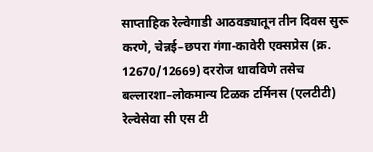साप्ताहिक रेल्वेगाडी आठवड्यातून तीन दिवस सुरू करणे, चेन्नई–छपरा गंगा-कावेरी एक्सप्रेस (क्र. 12670/12669) दररोज धावविणे तसेच बल्लारशा–लोकमान्य टिळक टर्मिनस (एलटीटी) रेल्वेसेवा सी एस टी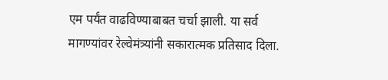एम पर्यंत वाढविण्याबाबत चर्चा झाली. या सर्व मागण्यांवर रेल्वेमंत्र्यांनी सकारात्मक प्रतिसाद दिला.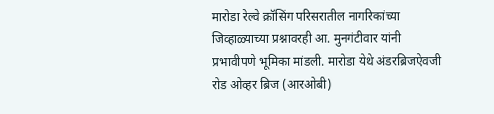मारोडा रेल्वे क्रॉसिंग परिसरातील नागरिकांच्या जिव्हाळ्याच्या प्रश्नावरही आ. मुनगंटीवार यांनी प्रभावीपणे भूमिका मांडली. मारोडा येथे अंडरब्रिजऐवजी रोड ओव्हर ब्रिज (आरओबी)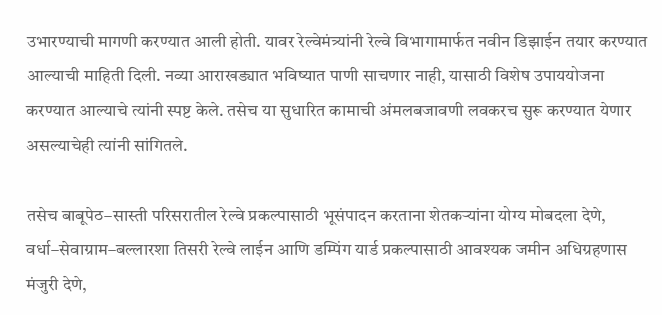उभारण्याची मागणी करण्यात आली होती. यावर रेल्वेमंत्र्यांनी रेल्वे विभागामार्फत नवीन डिझाईन तयार करण्यात आल्याची माहिती दिली. नव्या आराखड्यात भविष्यात पाणी साचणार नाही, यासाठी विशेष उपाययोजना करण्यात आल्याचे त्यांनी स्पष्ट केले. तसेच या सुधारित कामाची अंमलबजावणी लवकरच सुरू करण्यात येणार असल्याचेही त्यांनी सांगितले.

तसेच बाबूपेठ–सास्ती परिसरातील रेल्वे प्रकल्पासाठी भूसंपादन करताना शेतकऱ्यांना योग्य मोबदला देणे, वर्धा–सेवाग्राम–बल्लारशा तिसरी रेल्वे लाईन आणि डम्पिंग यार्ड प्रकल्पासाठी आवश्यक जमीन अधिग्रहणास मंजुरी देणे,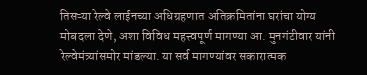तिसऱ्या रेल्वे लाईनच्या अधिग्रहणात अतिक्रमितांना घरांचा योग्य मोबदला देणे, अशा विविध महत्त्वपूर्ण मागण्या आ. मुनगंटीवार यांनी रेल्वेमंत्र्यांसमोर मांडल्या. या सर्व मागण्यांवर सकारात्मक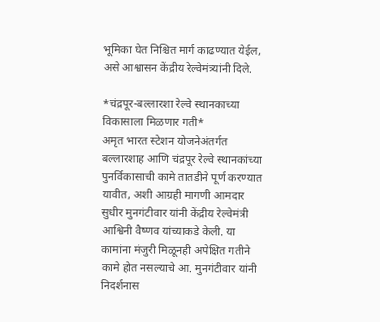भूमिका घेत निश्चित मार्ग काढण्यात येईल, असे आश्वासन केंद्रीय रेल्वेमंत्र्यांनी दिले.

*चंद्रपूर-बल्लारशा रेल्वे स्थानकाच्या विकासाला मिळणार गती*
अमृत भारत स्टेशन योजनेअंतर्गत बल्लारशाह आणि चंद्रपूर रेल्वे स्थानकांच्या पुनर्विकासाची कामे तातडीने पूर्ण करण्यात यावीत, अशी आग्रही मागणी आमदार सुधीर मुनगंटीवार यांनी केंद्रीय रेल्वेमंत्री आश्विनी वैष्णव यांच्याकडे केली. या कामांना मंजुरी मिळूनही अपेक्षित गतीने कामे होत नसल्याचे आ. मुनगंटीवार यांनी निदर्शनास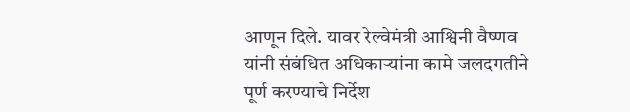आणून दिले. यावर रेल्वेमंत्री आश्विनी वैष्णव यांनी संबंधित अधिकाऱ्यांना कामे जलदगतीने पूर्ण करण्याचे निर्देश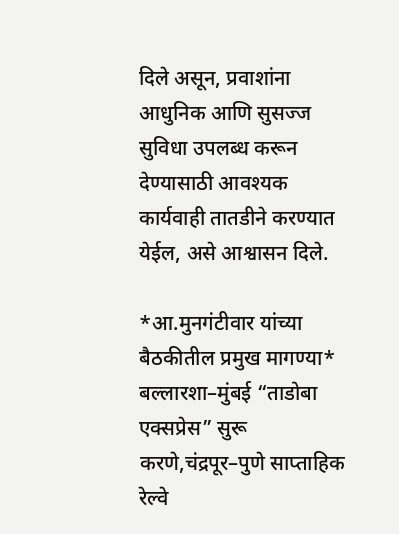दिले असून, प्रवाशांना आधुनिक आणि सुसज्ज सुविधा उपलब्ध करून देण्यासाठी आवश्यक कार्यवाही तातडीने करण्यात येईल, असे आश्वासन दिले.

*आ.मुनगंटीवार यांच्या बैठकीतील प्रमुख मागण्या*
बल्लारशा–मुंबई “ताडोबा एक्सप्रेस” सुरू करणे,चंद्रपूर–पुणे साप्ताहिक रेल्वे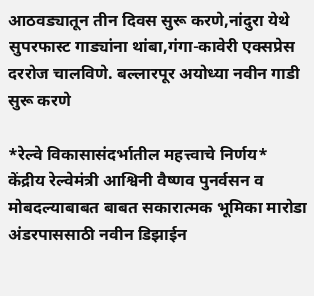आठवड्यातून तीन दिवस सुरू करणे,नांदुरा येथे सुपरफास्ट गाड्यांना थांबा,गंगा-कावेरी एक्सप्रेस दररोज चालविणे. बल्लारपूर अयोध्या नवीन गाडी सुरू करणे

*रेल्वे विकासासंदर्भातील महत्त्वाचे निर्णय*
केंद्रीय रेल्वेमंत्री आश्विनी वैष्णव पुनर्वसन व मोबदल्याबाबत बाबत सकारात्मक भूमिका मारोडा अंडरपाससाठी नवीन डिझाईन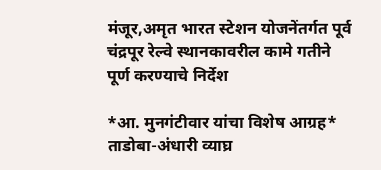मंजूर,अमृत भारत स्टेशन योजनेंतर्गत पूर्व चंद्रपूर रेल्वे स्थानकावरील कामे गतीने पूर्ण करण्याचे निर्देश

*आ. मुनगंटीवार यांचा विशेष आग्रह*
ताडोबा-अंधारी व्याघ्र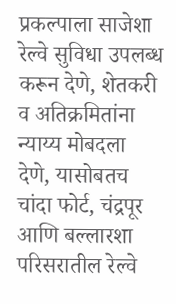प्रकल्पाला साजेशा रेल्वे सुविधा उपलब्ध करून देणे, शेतकरी व अतिक्रमितांना न्याय्य मोबदला देणे, यासोबतच चांदा फोर्ट, चंद्रपूर आणि बल्लारशा परिसरातील रेल्वे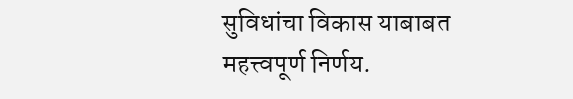सुविधांचा विकास याबाबत महत्त्वपूर्ण निर्णय.